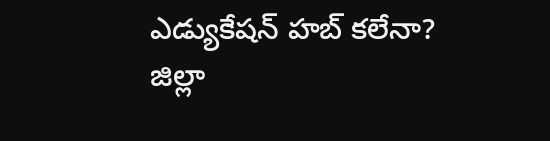ఎడ్యుకేషన్ హబ్ కలేనా?
జిల్లా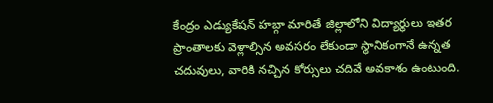కేంద్రం ఎడ్యుకేషన్ హబ్గా మారితే జిల్లాలోని విద్యార్థులు ఇతర ప్రాంతాలకు వెళ్లాల్సిన అవసరం లేకుండా స్థానికంగానే ఉన్నత చదువులు, వారికి నచ్చిన కోర్సులు చదివే అవకాశం ఉంటుంది.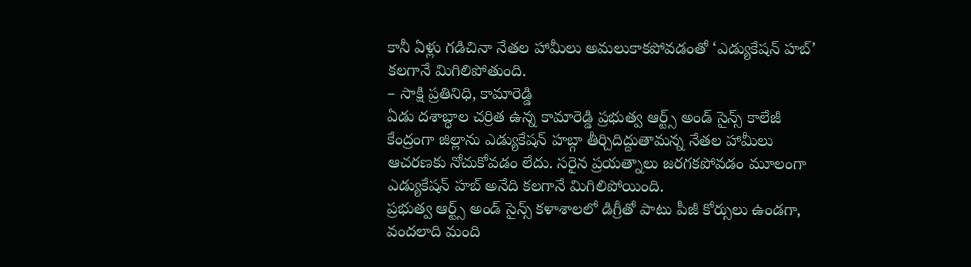కానీ ఏళ్లు గడిచినా నేతల హామీలు అమలుకాకపోవడంతో ‘ఎడ్యుకేషన్ హబ్’ కలగానే మిగిలిపోతుంది.
– సాక్షి ప్రతినిధి, కామారెడ్డి
ఏడు దశాబ్ధాల చర్రిత ఉన్న కామారెడ్డి ప్రభుత్వ ఆర్ట్స్ అండ్ సైన్స్ కాలేజీ కేంద్రంగా జిల్లాను ఎడ్యుకేషన్ హబ్గా తీర్చిదిద్దుతామన్న నేతల హామీలు ఆచరణకు నోచుకోవడం లేదు. సరైన ప్రయత్నాలు జరగకపోవడం మూలంగా ఎడ్యుకేషన్ హబ్ అనేది కలగానే మిగిలిపోయింది.
ప్రభుత్వ ఆర్ట్స్ అండ్ సైన్స్ కళాశాలలో డిగ్రీతో పాటు పీజీ కోర్సులు ఉండగా, వందలాది మంది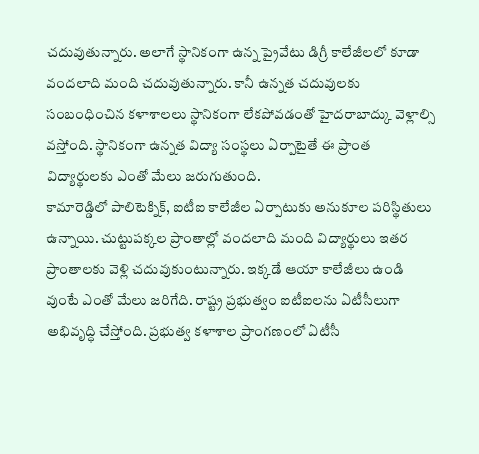చదువుతున్నారు. అలాగే స్థానికంగా ఉన్న ప్రైవేటు డిగ్రీ కాలేజీలలో కూడా వందలాది మంది చదువుతున్నారు. కానీ ఉన్నత చదువులకు సంబంధించిన కళాశాలలు స్థానికంగా లేకపోవడంతో హైదరాబాద్కు వెళ్లాల్సి వస్తోంది. స్థానికంగా ఉన్నత విద్యా సంస్థలు ఏర్పాటైతే ఈ ప్రాంత విద్యార్థులకు ఎంతో మేలు జరుగుతుంది.
కామారెడ్డిలో పాలిటెక్నిక్, ఐటీఐ కాలేజీల ఏర్పాటుకు అనుకూల పరిస్థితులు ఉన్నాయి. చుట్టుపక్కల ప్రాంతాల్లో వందలాది మంది విద్యార్థులు ఇతర ప్రాంతాలకు వెళ్లి చదువుకుంటున్నారు. ఇక్కడే ఆయా కాలేజీలు ఉండి వుంటే ఎంతో మేలు జరిగేది. రాష్ట్ర ప్రభుత్వం ఐటీఐలను ఏటీసీలుగా అభివృద్ధి చేస్తోంది. ప్రభుత్వ కళాశాల ప్రాంగణంలో ఏటీసీ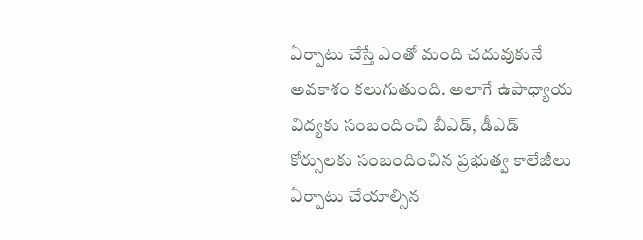ఏర్పాటు చేస్తే ఎంతో మంది చదువుకునే అవకాశం కలుగుతుంది. అలాగే ఉపాధ్యాయ విద్యకు సంబందించి బీఎడ్, డీఎడ్ కోర్సులకు సంబందించిన ప్రభుత్వ కాలేజీలు ఏర్పాటు చేయాల్సిన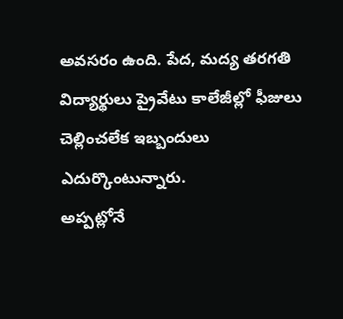అవసరం ఉంది. పేద, మద్య తరగతి విద్యార్థులు ప్రైవేటు కాలేజీల్లో ఫీజులు చెల్లించలేక ఇబ్బందులు ఎదుర్కొంటున్నారు.
అప్పట్లోనే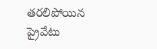తరలిపోయిన
ప్రైవేటు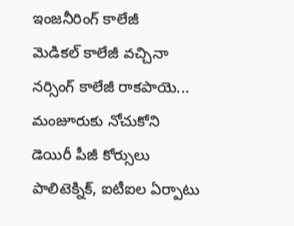ఇంజనీరింగ్ కాలేజీ
మెడికల్ కాలేజీ వచ్చినా
నర్సింగ్ కాలేజీ రాకపాయె...
మంజూరుకు నోచుకోని
డెయిరీ పీజీ కోర్సులు
పాలిటెక్నిక్, ఐటీఐల ఏర్పాటు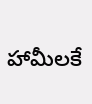హామీలకే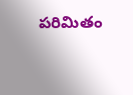పరిమితం